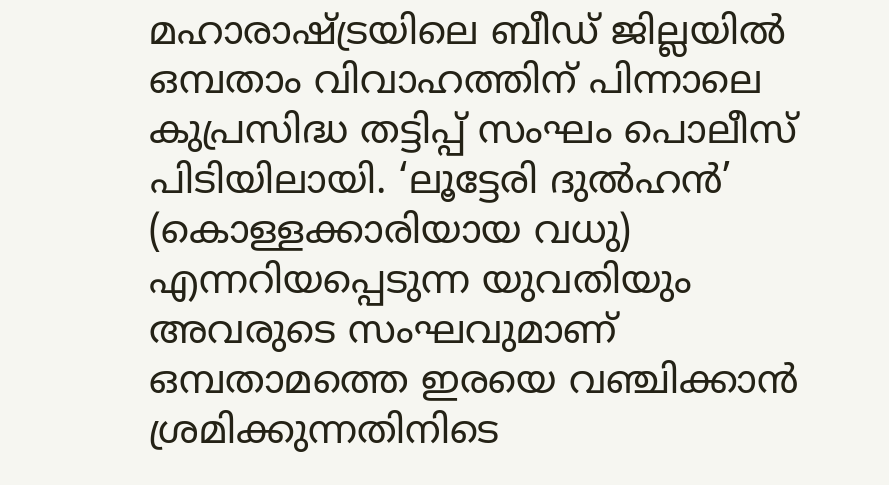മഹാരാഷ്ട്രയിലെ ബീഡ് ജില്ലയിൽ ഒമ്പതാം വിവാഹത്തിന് പിന്നാലെ കുപ്രസിദ്ധ തട്ടിപ്പ് സംഘം പൊലീസ് പിടിയിലായി. ‘ലൂട്ടേരി ദുൽഹൻ’ (കൊള്ളക്കാരിയായ വധു) എന്നറിയപ്പെടുന്ന യുവതിയും അവരുടെ സംഘവുമാണ് ഒമ്പതാമത്തെ ഇരയെ വഞ്ചിക്കാൻ ശ്രമിക്കുന്നതിനിടെ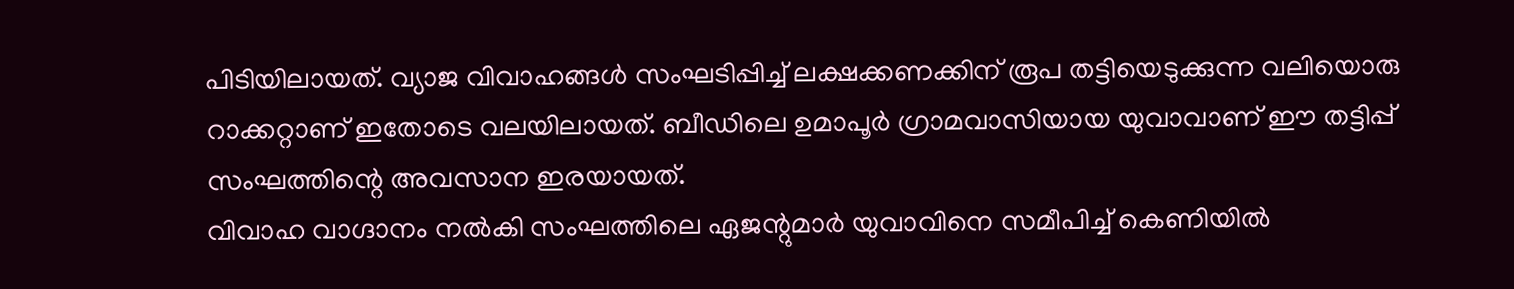പിടിയിലായത്. വ്യാജ വിവാഹങ്ങൾ സംഘടിപ്പിച്ച് ലക്ഷക്കണക്കിന് രൂപ തട്ടിയെടുക്കുന്ന വലിയൊരു റാക്കറ്റാണ് ഇതോടെ വലയിലായത്. ബീഡിലെ ഉമാപൂർ ഗ്രാമവാസിയായ യുവാവാണ് ഈ തട്ടിപ്പ് സംഘത്തിന്റെ അവസാന ഇരയായത്.
വിവാഹ വാഗ്ദാനം നൽകി സംഘത്തിലെ ഏജന്റുമാർ യുവാവിനെ സമീപിച്ച് കെണിയിൽ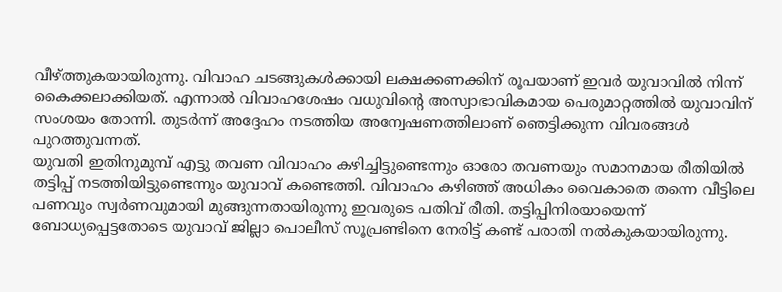വീഴ്ത്തുകയായിരുന്നു. വിവാഹ ചടങ്ങുകൾക്കായി ലക്ഷക്കണക്കിന് രൂപയാണ് ഇവർ യുവാവിൽ നിന്ന് കൈക്കലാക്കിയത്. എന്നാൽ വിവാഹശേഷം വധുവിന്റെ അസ്വാഭാവികമായ പെരുമാറ്റത്തിൽ യുവാവിന് സംശയം തോന്നി. തുടർന്ന് അദ്ദേഹം നടത്തിയ അന്വേഷണത്തിലാണ് ഞെട്ടിക്കുന്ന വിവരങ്ങൾ പുറത്തുവന്നത്.
യുവതി ഇതിനുമുമ്പ് എട്ടു തവണ വിവാഹം കഴിച്ചിട്ടുണ്ടെന്നും ഓരോ തവണയും സമാനമായ രീതിയിൽ തട്ടിപ്പ് നടത്തിയിട്ടുണ്ടെന്നും യുവാവ് കണ്ടെത്തി. വിവാഹം കഴിഞ്ഞ് അധികം വൈകാതെ തന്നെ വീട്ടിലെ പണവും സ്വർണവുമായി മുങ്ങുന്നതായിരുന്നു ഇവരുടെ പതിവ് രീതി. തട്ടിപ്പിനിരയായെന്ന് ബോധ്യപ്പെട്ടതോടെ യുവാവ് ജില്ലാ പൊലീസ് സൂപ്രണ്ടിനെ നേരിട്ട് കണ്ട് പരാതി നൽകുകയായിരുന്നു.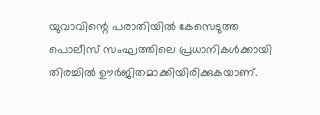യുവാവിന്റെ പരാതിയിൽ കേസെടുത്ത പൊലീസ് സംഘത്തിലെ പ്രധാനികൾക്കായി തിരച്ചിൽ ഊർജിതമാക്കിയിരിക്കുകയാണ്.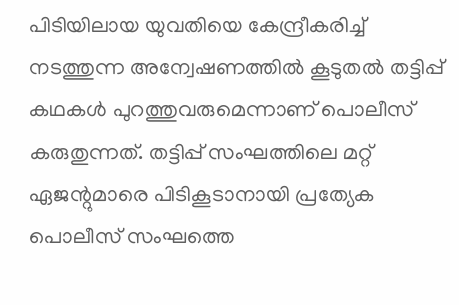പിടിയിലായ യുവതിയെ കേന്ദ്രീകരിച്ച് നടത്തുന്ന അന്വേഷണത്തിൽ കൂടുതൽ തട്ടിപ്പ് കഥകൾ പുറത്തുവരുമെന്നാണ് പൊലീസ് കരുതുന്നത്. തട്ടിപ്പ് സംഘത്തിലെ മറ്റ് ഏജന്റുമാരെ പിടികൂടാനായി പ്രത്യേക പൊലീസ് സംഘത്തെ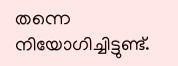തന്നെ നിയോഗിച്ചിട്ടുണ്ട്.